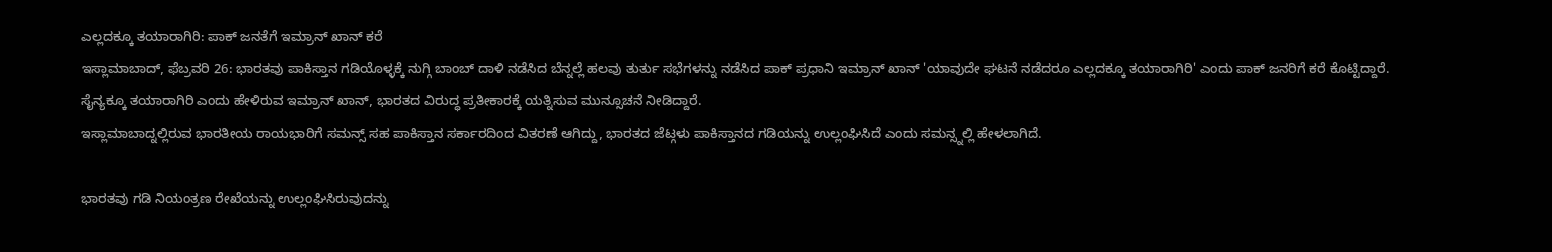ಎಲ್ಲದಕ್ಕೂ ತಯಾರಾಗಿರಿ: ಪಾಕ್ ಜನತೆಗೆ ಇಮ್ರಾನ್ ಖಾನ್ ಕರೆ
ಇಸ್ಲಾಮಾಬಾದ್, ಫೆಬ್ರವರಿ 26: ಭಾರತವು ಪಾಕಿಸ್ತಾನ ಗಡಿಯೊಳ್ಳಕ್ಕೆ ನುಗ್ಗಿ ಬಾಂಬ್ ದಾಳಿ ನಡೆಸಿದ ಬೆನ್ನಲ್ಲೆ ಹಲವು ತುರ್ತು ಸಭೆಗಳನ್ನು ನಡೆಸಿದ ಪಾಕ್ ಪ್ರಧಾನಿ ಇಮ್ರಾನ್ ಖಾನ್ 'ಯಾವುದೇ ಘಟನೆ ನಡೆದರೂ ಎಲ್ಲದಕ್ಕೂ ತಯಾರಾಗಿರಿ' ಎಂದು ಪಾಕ್ ಜನರಿಗೆ ಕರೆ ಕೊಟ್ಟಿದ್ದಾರೆ.
ಸೈನ್ಯಕ್ಕೂ ತಯಾರಾಗಿರಿ ಎಂದು ಹೇಳಿರುವ ಇಮ್ರಾನ್ ಖಾನ್, ಭಾರತದ ವಿರುದ್ಧ ಪ್ರತೀಕಾರಕ್ಕೆ ಯತ್ನಿಸುವ ಮುನ್ಸೂಚನೆ ನೀಡಿದ್ದಾರೆ.
ಇಸ್ಲಾಮಾಬಾದ್ನಲ್ಲಿರುವ ಭಾರತೀಯ ರಾಯಭಾರಿಗೆ ಸಮನ್ಸ್ ಸಹ ಪಾಕಿಸ್ತಾನ ಸರ್ಕಾರದಿಂದ ವಿತರಣೆ ಆಗಿದ್ದು, ಭಾರತದ ಜೆಟ್ಗಳು ಪಾಕಿಸ್ತಾನದ ಗಡಿಯನ್ನು ಉಲ್ಲಂಘಿಸಿದೆ ಎಂದು ಸಮನ್ಸ್ನಲ್ಲಿ ಹೇಳಲಾಗಿದೆ.

ಭಾರತವು ಗಡಿ ನಿಯಂತ್ರಣ ರೇಖೆಯನ್ನು ಉಲ್ಲಂಘಿಸಿರುವುದನ್ನು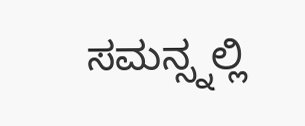ಸಮನ್ಸ್ನಲ್ಲಿ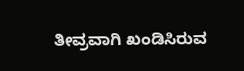ತೀವ್ರವಾಗಿ ಖಂಡಿಸಿರುವ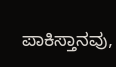ಪಾಕಿಸ್ತಾನವು,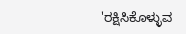'ರಕ್ಷಿಸಿಕೊಳ್ಳುವ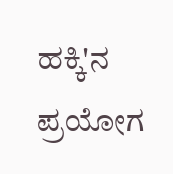ಹಕ್ಕಿ'ನ ಪ್ರಯೋಗ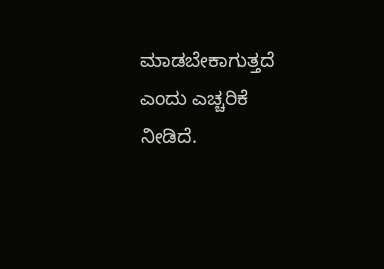ಮಾಡಬೇಕಾಗುತ್ತದೆ ಎಂದು ಎಚ್ಚರಿಕೆ ನೀಡಿದೆ.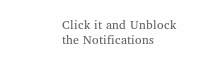Click it and Unblock the Notifications